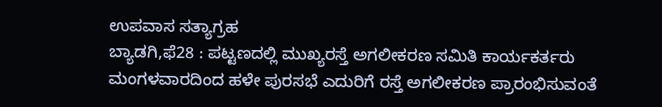ಉಪವಾಸ ಸತ್ಯಾಗ್ರಹ
ಬ್ಯಾಡಗಿ,ಫೆ28 : ಪಟ್ಟಣದಲ್ಲಿ ಮುಖ್ಯರಸ್ತೆ ಅಗಲೀಕರಣ ಸಮಿತಿ ಕಾರ್ಯಕರ್ತರು ಮಂಗಳವಾರದಿಂದ ಹಳೇ ಪುರಸಭೆ ಎದುರಿಗೆ ರಸ್ತೆ ಅಗಲೀಕರಣ ಪ್ರಾರಂಭಿಸುವಂತೆ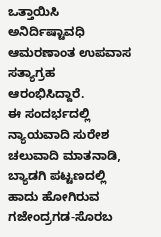ಒತ್ತಾಯಿಸಿ ಅನಿರ್ದಿಷ್ಟಾವಧಿ ಆಮರಣಾಂತ ಉಪವಾಸ ಸತ್ಯಾಗ್ರಹ ಆರಂಭಿಸಿದ್ದಾರೆ.
ಈ ಸಂದರ್ಭದಲ್ಲಿ ನ್ಯಾಯವಾದಿ ಸುರೇಶ ಚಲುವಾದಿ ಮಾತನಾಡಿ, ಬ್ಯಾಡಗಿ ಪಟ್ಟಣದಲ್ಲಿ ಹಾದು ಹೋಗಿರುವ ಗಜೇಂದ್ರಗಡ-ಸೊರಬ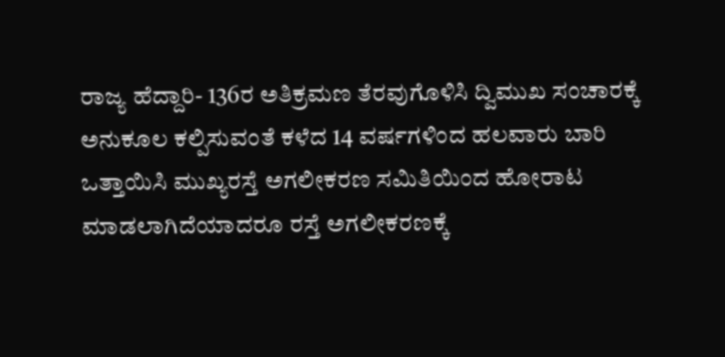ರಾಜ್ಯ ಹೆದ್ದಾರಿ- 136ರ ಅತಿಕ್ರಮಣ ತೆರವುಗೊಳಿಸಿ ದ್ವಿಮುಖ ಸಂಚಾರಕ್ಕೆ ಅನುಕೂಲ ಕಲ್ಪಿಸುವಂತೆ ಕಳೆದ 14 ವರ್ಷಗಳಿಂದ ಹಲವಾರು ಬಾರಿ ಒತ್ತಾಯಿಸಿ ಮುಖ್ಯರಸ್ತೆ ಅಗಲೀಕರಣ ಸಮಿತಿಯಿಂದ ಹೋರಾಟ ಮಾಡಲಾಗಿದೆಯಾದರೂ ರಸ್ತೆ ಅಗಲೀಕರಣಕ್ಕೆ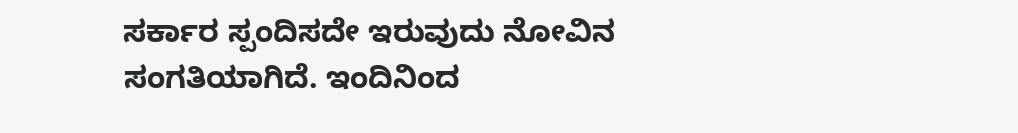ಸರ್ಕಾರ ಸ್ಪಂದಿಸದೇ ಇರುವುದು ನೋವಿನ ಸಂಗತಿಯಾಗಿದೆ. ಇಂದಿನಿಂದ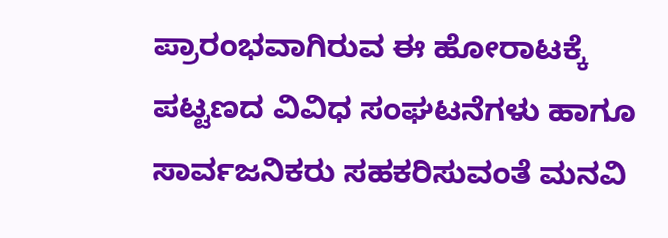ಪ್ರಾರಂಭವಾಗಿರುವ ಈ ಹೋರಾಟಕ್ಕೆ ಪಟ್ಟಣದ ವಿವಿಧ ಸಂಘಟನೆಗಳು ಹಾಗೂ ಸಾರ್ವಜನಿಕರು ಸಹಕರಿಸುವಂತೆ ಮನವಿ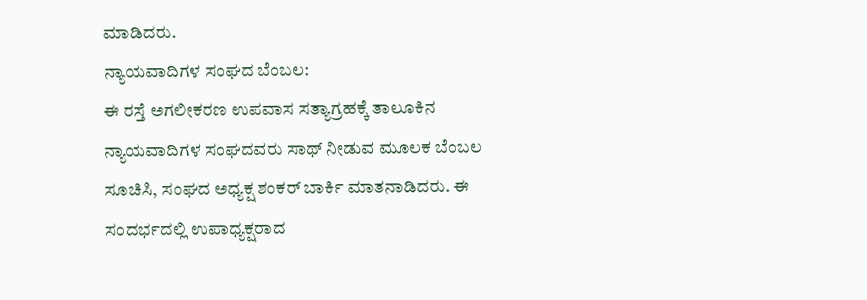ಮಾಡಿದರು.
ನ್ಯಾಯವಾದಿಗಳ ಸಂಘದ ಬೆಂಬಲ:
ಈ ರಸ್ತೆ ಅಗಲೀಕರಣ ಉಪವಾಸ ಸತ್ಯಾಗ್ರಹಕ್ಕೆ ತಾಲೂಕಿನ ನ್ಯಾಯವಾದಿಗಳ ಸಂಘದವರು ಸಾಥ್ ನೀಡುವ ಮೂಲಕ ಬೆಂಬಲ ಸೂಚಿಸಿ, ಸಂಘದ ಅಧ್ಯಕ್ಷ ಶಂಕರ್ ಬಾರ್ಕಿ ಮಾತನಾಡಿದರು. ಈ ಸಂದರ್ಭದಲ್ಲಿ ಉಪಾಧ್ಯಕ್ಷರಾದ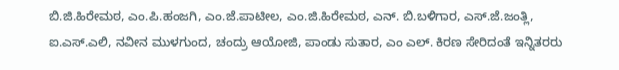ಬಿ.ಜಿ.ಹಿರೇಮಠ, ಎಂ.ಪಿ.ಹಂಜಗಿ, ಎಂ.ಜೆ.ಪಾಟೀಲ, ಎಂ.ಜಿ.ಹಿರೇಮಠ, ಎನ್. ಬಿ.ಬಳಿಗಾರ, ಎಸ್.ಜೆ.ಜಂತ್ಲಿ, ಐ.ಎಸ್.ಎಲಿ, ನವೀನ ಮುಳಗುಂದ, ಚಂದ್ರು ಆಯೋಜಿ, ಪಾಂಡು ಸುತಾರ, ಎಂ ಎಲ್. ಕಿರಣ ಸೇರಿದಂತೆ ಇನ್ನಿತರರು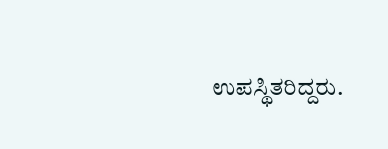ಉಪಸ್ಥಿತರಿದ್ದರು.